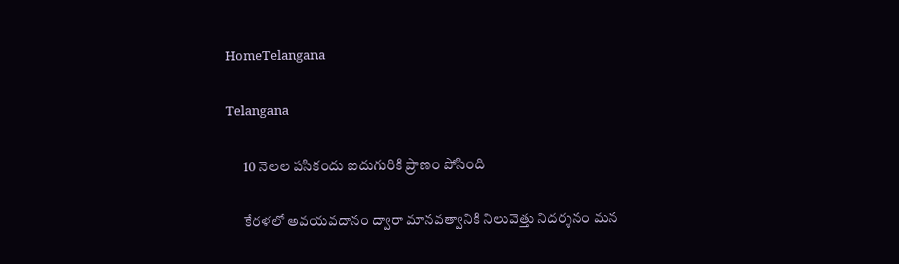HomeTelangana

Telangana

      10 నెలల పసికందు ఐదుగురికి ప్రాణం పోసింది

      కేరళలో అవయవదానం ద్వారా మానవత్వానికి నిలువెత్తు నిదర్శనం మన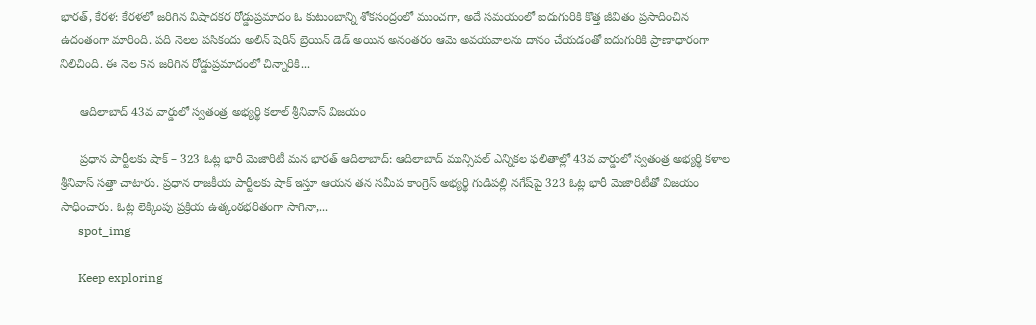భారత్, కేరళ: కేరళలో జరిగిన విషాదకర రోడ్డుప్రమాదం ఓ కుటుంబాన్ని శోకసంద్రంలో ముంచగా, అదే సమయంలో ఐదుగురికి కొత్త జీవితం ప్రసాదించిన ఉదంతంగా మారింది. పది నెలల పసికందు అలిన్ షెరిన్ బ్రెయిన్ డెడ్ అయిన అనంతరం ఆమె అవయవాలను దానం చేయడంతో ఐదుగురికి ప్రాణాధారంగా నిలిచింది. ఈ నెల 5న జరిగిన రోడ్డుప్రమాదంలో చిన్నారికి...

      ఆదిలాబాద్ 43వ వార్డులో స్వతంత్ర అభ్యర్థి కలాల్ శ్రీనివాస్ విజయం

      ప్రధాన పార్టీలకు షాక్ – 323 ఓట్ల భారీ మెజారిటీ మన భారత్ ఆదిలాబాద్: ఆదిలాబాద్ మున్సిపల్ ఎన్నికల ఫలితాల్లో 43వ వార్డులో స్వతంత్ర అభ్యర్థి కళాల శ్రీనివాస్ సత్తా చాటారు. ప్రధాన రాజకీయ పార్టీలకు షాక్ ఇస్తూ ఆయన తన సమీప కాంగ్రెస్ అభ్యర్థి గుడిపల్లి నగేష్‌పై 323 ఓట్ల భారీ మెజారిటీతో విజయం సాధించారు. ఓట్ల లెక్కింపు ప్రక్రియ ఉత్కంఠభరితంగా సాగినా,...
      spot_img

      Keep exploring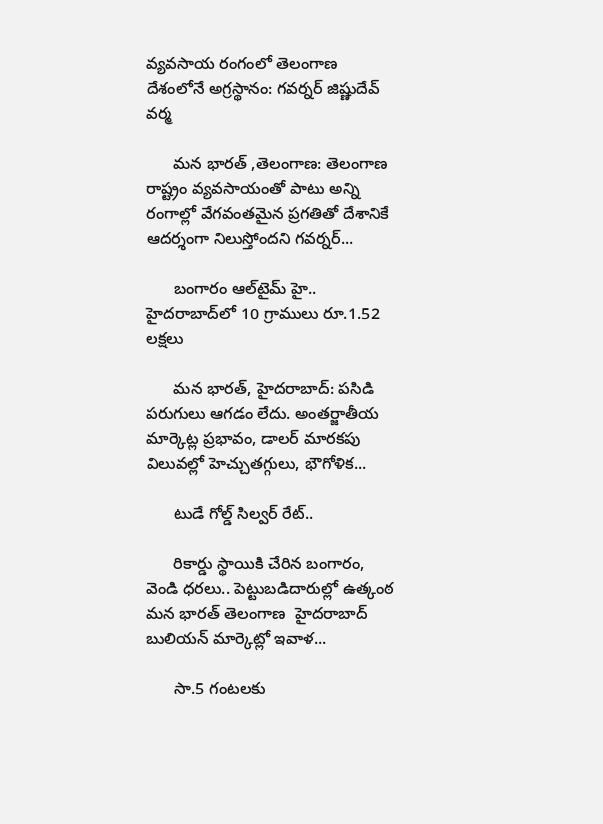వ్యవసాయ రంగంలో తెలంగాణ దేశంలోనే అగ్రస్థానం: గవర్నర్ జిష్ణుదేవ్ వర్మ

      మన భారత్ ,తెలంగాణ: తెలంగాణ రాష్ట్రం వ్యవసాయంతో పాటు అన్ని రంగాల్లో వేగవంతమైన ప్రగతితో దేశానికే ఆదర్శంగా నిలుస్తోందని గవర్నర్...

      బంగారం ఆల్‌టైమ్ హై.. హైదరాబాద్‌లో 10 గ్రాములు రూ.1.52 లక్షలు

      మన భారత్, హైదరాబాద్: పసిడి పరుగులు ఆగడం లేదు. అంతర్జాతీయ మార్కెట్ల ప్రభావం, డాలర్ మారకపు విలువల్లో హెచ్చుతగ్గులు, భౌగోళిక...

      టుడే గోల్డ్ సిల్వర్ రేట్..

      రికార్డు స్థాయికి చేరిన బంగారం, వెండి ధరలు.. పెట్టుబడిదారుల్లో ఉత్కంఠ మన భారత్ తెలంగాణ  హైదరాబాద్ బులియన్ మార్కెట్లో ఇవాళ...

      సా.5 గంటలకు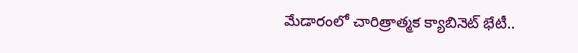మేడారంలో చారిత్రాత్మక క్యాబినెట్ భేటీ..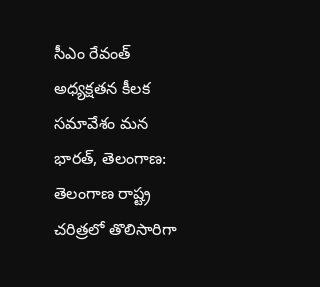సీఎం రేవంత్ అధ్యక్షతన కీలక సమావేశం మన భారత్, తెలంగాణ: తెలంగాణ రాష్ట్ర చరిత్రలో తొలిసారిగా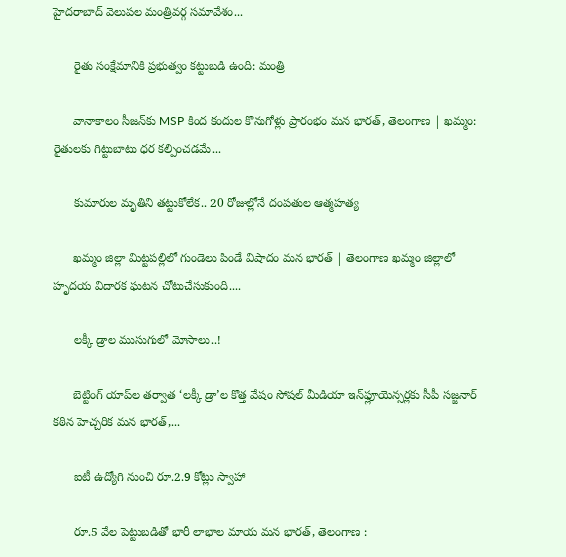హైదరాబాద్ వెలుపల మంత్రివర్గ సమావేశం...

      రైతు సంక్షేమానికి ప్రభుత్వం కట్టుబడి ఉంది: మంత్రి

      వానాకాలం సీజన్‌కు MSP కింద కందుల కొనుగోళ్లు ప్రారంభం మన భారత్, తెలంగాణ | ఖమ్మం: రైతులకు గిట్టుబాటు ధర కల్పించడమే...

      కుమారుల మృతిని తట్టుకోలేక.. 20 రోజుల్లోనే దంపతుల ఆత్మహత్య

      ఖమ్మం జిల్లా మిట్టపల్లిలో గుండెలు పిండే విషాదం మన భారత్ | తెలంగాణ ఖమ్మం జిల్లాలో హృదయ విదారక ఘటన చోటుచేసుకుంది....

      లక్కీ డ్రాల ముసుగులో మోసాలు..!

      బెట్టింగ్ యాప్‌ల తర్వాత ‘లక్కీ డ్రా’ల కొత్త వేషం సోషల్ మీడియా ఇన్‌ఫ్లూయెన్సర్లకు సీపీ సజ్జనార్ కఠిన హెచ్చరిక మన భారత్,...

      ఐటీ ఉద్యోగి నుంచి రూ.2.9 కోట్లు స్వాహా

      రూ.5 వేల పెట్టుబడితో భారీ లాభాల మాయ మన భారత్, తెలంగాణ :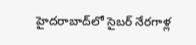హైదరాబాద్‌లో సైబర్ నేరగాళ్ల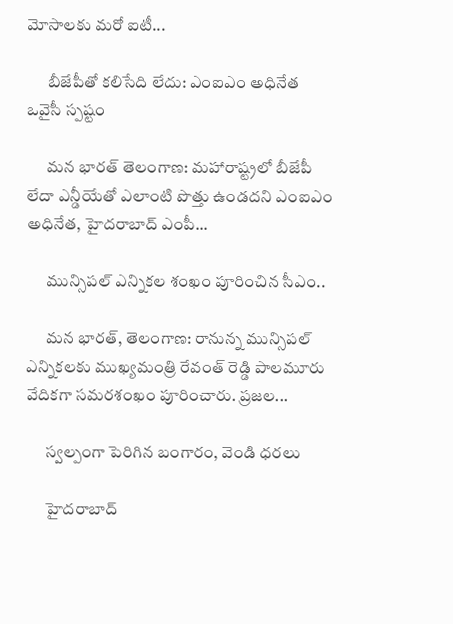మోసాలకు మరో ఐటీ...

      బీజేపీతో కలిసేది లేదు: ఎంఐఎం అధినేత ఒవైసీ స్పష్టం

      మన భారత్ తెలంగాణ: మహారాష్ట్రలో బీజేపీ లేదా ఎన్డీయేతో ఎలాంటి పొత్తు ఉండదని ఎంఐఎం అధినేత, హైదరాబాద్ ఎంపీ...

      మున్సిపల్ ఎన్నికల శంఖం పూరించిన సీఎం..

      మన భారత్, తెలంగాణ: రానున్న మున్సిపల్ ఎన్నికలకు ముఖ్యమంత్రి రేవంత్ రెడ్డి పాలమూరు వేదికగా సమరశంఖం పూరించారు. ప్రజల...

      స్వల్పంగా పెరిగిన బంగారం, వెండి ధరలు

      హైదరాబాద్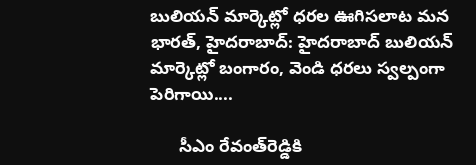బులియన్ మార్కెట్లో ధరల ఊగిసలాట మన భారత్, హైదరాబాద్: హైదరాబాద్ బులియన్ మార్కెట్లో బంగారం, వెండి ధరలు స్వల్పంగా పెరిగాయి....

      సీఎం రేవంత్‌రెడ్డికి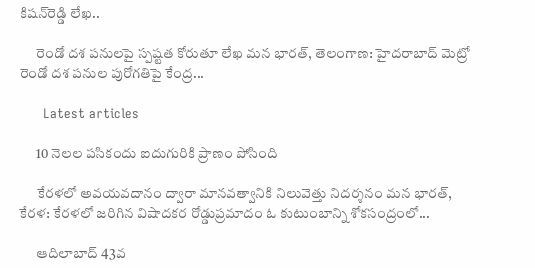కిషన్‌రెడ్డి లేఖ..

      రెండో దశ పనులపై స్పష్టత కోరుతూ లేఖ మన భారత్, తెలంగాణ: హైదరాబాద్ మెట్రో రెండో దశ పనుల పురోగతిపై కేంద్ర...

      Latest articles

      10 నెలల పసికందు ఐదుగురికి ప్రాణం పోసింది

      కేరళలో అవయవదానం ద్వారా మానవత్వానికి నిలువెత్తు నిదర్శనం మన భారత్, కేరళ: కేరళలో జరిగిన విషాదకర రోడ్డుప్రమాదం ఓ కుటుంబాన్ని శోకసంద్రంలో...

      ఆదిలాబాద్ 43వ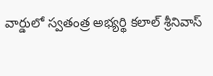వార్డులో స్వతంత్ర అభ్యర్థి కలాల్ శ్రీనివాస్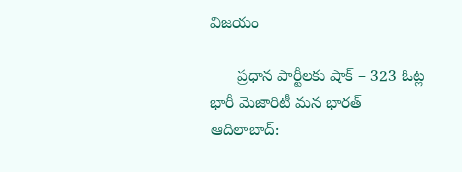విజయం

      ప్రధాన పార్టీలకు షాక్ – 323 ఓట్ల భారీ మెజారిటీ మన భారత్ ఆదిలాబాద్: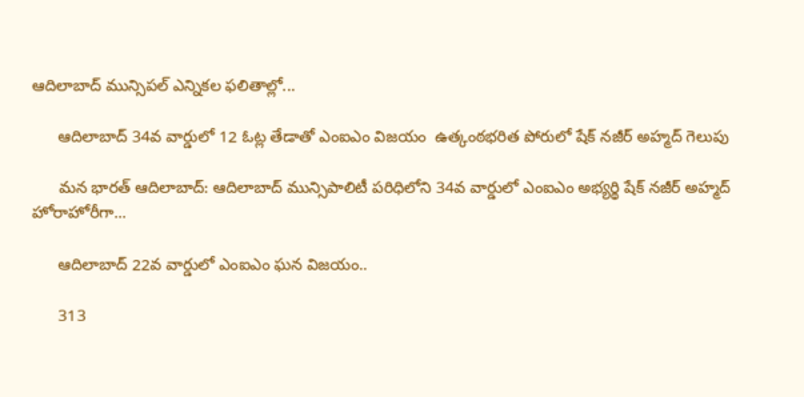ఆదిలాబాద్ మున్సిపల్ ఎన్నికల ఫలితాల్లో...

      ఆదిలాబాద్ 34వ వార్డులో 12 ఓట్ల తేడాతో ఎంఐఎం విజయం  ఉత్కంఠభరిత పోరులో షేక్ నజీర్ అహ్మద్ గెలుపు

      మన భారత్ ఆదిలాబాద్: ఆదిలాబాద్ మున్సిపాలిటీ పరిధిలోని 34వ వార్డులో ఎంఐఎం అభ్యర్థి షేక్ నజీర్ అహ్మద్ హోరాహోరీగా...

      ఆదిలాబాద్ 22వ వార్డులో ఎంఐఎం ఘన విజయం..

      313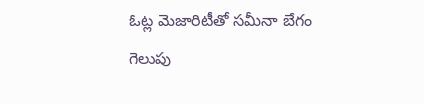ఓట్ల మెజారిటీతో సమీనా బేగం గెలుపు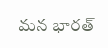మన భారత్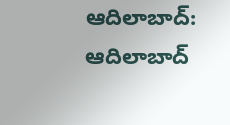ఆదిలాబాద్: ఆదిలాబాద్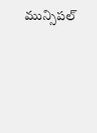మున్సిపల్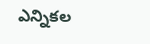ఎన్నికల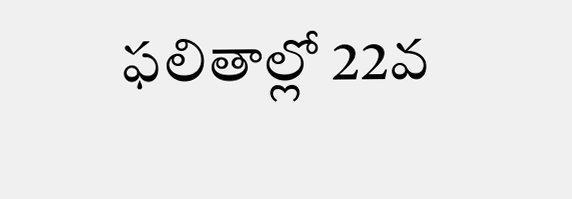ఫలితాల్లో 22వ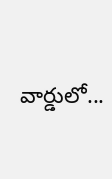వార్డులో...